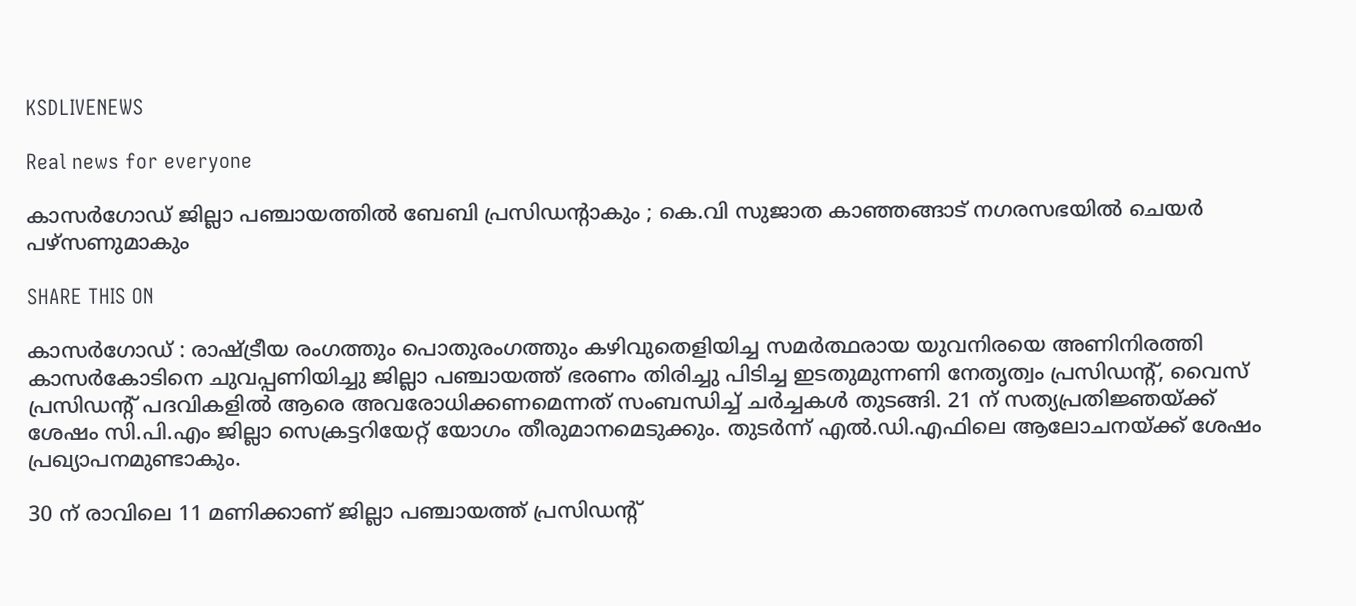KSDLIVENEWS

Real news for everyone

കാസർഗോഡ് ജില്ലാ പഞ്ചായത്തിൽ ബേബി പ്രസിഡന്റാകും ; കെ.വി സുജാത കാഞ്ഞങ്ങാട് നഗരസഭയിൽ ചെയർ പഴ്സണുമാകും

SHARE THIS ON

കാസർഗോഡ് : രാഷ്ട്രീയ രംഗത്തും പൊതുരംഗത്തും കഴിവുതെളിയിച്ച സമര്‍ത്ഥരായ യുവനിരയെ അണിനിരത്തി കാസര്‍കോടിനെ ചുവപ്പണിയിച്ചു ജില്ലാ പഞ്ചായത്ത് ഭരണം തിരിച്ചു പിടിച്ച ഇടതുമുന്നണി നേതൃത്വം പ്രസിഡന്റ്, വൈസ് പ്രസിഡന്റ് പദവികളില്‍ ആരെ അവരോധിക്കണമെന്നത് സംബന്ധിച്ച്‌ ചര്‍ച്ചകള്‍ തുടങ്ങി. 21 ന് സത്യപ്രതിജ്ഞയ്ക്ക് ശേഷം സി.പി.എം ജില്ലാ സെക്രട്ടറിയേറ്റ് യോഗം തീരുമാനമെടുക്കും. തുടര്‍ന്ന് എല്‍.ഡി.എഫിലെ ആലോചനയ്ക്ക് ശേഷം പ്രഖ്യാപനമുണ്ടാകും.

30 ന് രാവിലെ 11 മണിക്കാണ് ജില്ലാ പഞ്ചായത്ത് പ്രസിഡന്റ്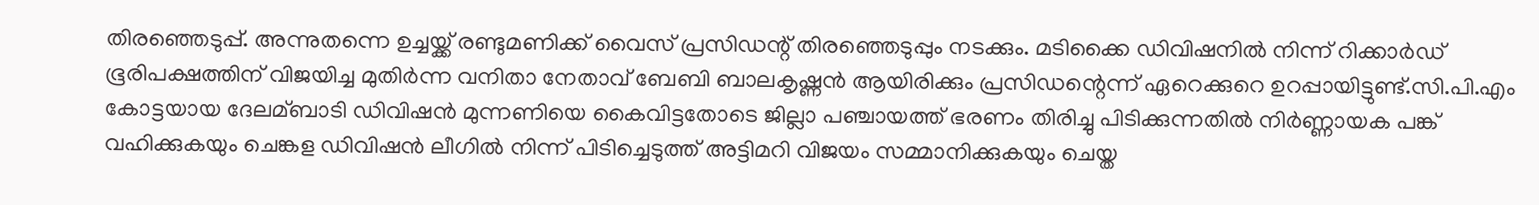തിരഞ്ഞെടുപ്പ്. അന്നുതന്നെ ഉച്ചയ്ക്ക് രണ്ടുമണിക്ക് വൈസ് പ്രസിഡന്റ് തിരഞ്ഞെടുപ്പും നടക്കും. മടിക്കൈ ഡിവിഷനില്‍ നിന്ന് റിക്കാര്‍ഡ് ഭൂരിപക്ഷത്തിന് വിജയിച്ച മുതിര്‍ന്ന വനിതാ നേതാവ് ബേബി ബാലകൃഷ്ണന്‍ ആയിരിക്കും പ്രസിഡന്റെന്ന് ഏറെക്കുറെ ഉറപ്പായിട്ടുണ്ട്.സി.പി.എം കോട്ടയായ ദേലമ്ബാടി ഡിവിഷന്‍ മുന്നണിയെ കൈവിട്ടതോടെ ജില്ലാ പഞ്ചായത്ത് ഭരണം തിരിച്ചു പിടിക്കുന്നതില്‍ നിര്‍ണ്ണായക പങ്ക് വഹിക്കുകയും ചെങ്കള ഡിവിഷന്‍ ലീഗില്‍ നിന്ന് പിടിച്ചെടുത്ത് അട്ടിമറി വിജയം സമ്മാനിക്കുകയും ചെയ്ത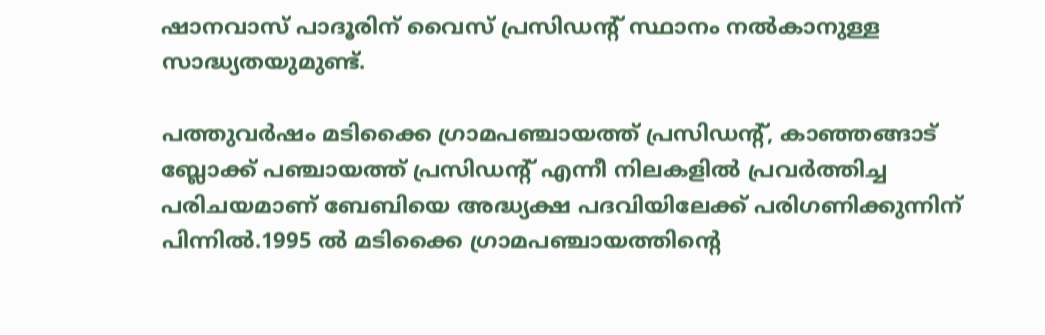ഷാനവാസ് പാദൂരിന് വൈസ് പ്രസിഡന്റ് സ്ഥാനം നല്‍കാനുള്ള സാദ്ധ്യതയുമുണ്ട്.

പത്തുവര്‍ഷം മടിക്കൈ ഗ്രാമപഞ്ചായത്ത് പ്രസിഡന്റ്, കാഞ്ഞങ്ങാട് ബ്ലോക്ക് പഞ്ചായത്ത് പ്രസിഡന്റ് എന്നീ നിലകളില്‍ പ്രവര്‍ത്തിച്ച പരിചയമാണ് ബേബിയെ അദ്ധ്യക്ഷ പദവിയിലേക്ക് പരിഗണിക്കുന്നിന് പിന്നില്‍.1995 ല്‍ മടിക്കൈ ഗ്രാമപഞ്ചായത്തിന്റെ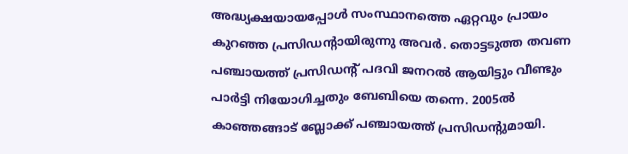അദ്ധ്യക്ഷയായപ്പോള്‍ സംസ്ഥാനത്തെ ഏറ്റവും പ്രായം കുറഞ്ഞ പ്രസിഡന്റായിരുന്നു അവര്‍. തൊട്ടടുത്ത തവണ പഞ്ചായത്ത് പ്രസിഡന്റ് പദവി ജനറല്‍ ആയിട്ടും വീണ്ടും പാര്‍ട്ടി നിയോഗിച്ചതും ബേബിയെ തന്നെ. 2005ല്‍ കാഞ്ഞങ്ങാട് ബ്ലോക്ക് പഞ്ചായത്ത് പ്രസിഡന്റുമായി.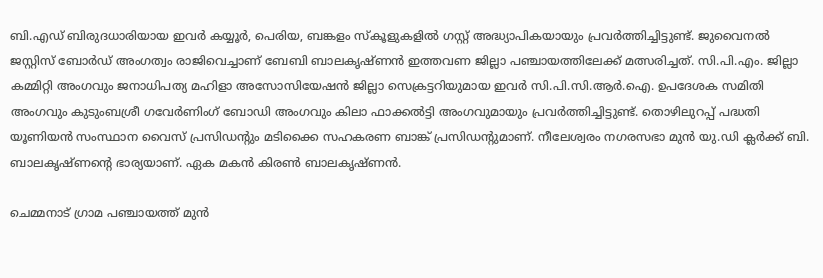ബി.എഡ് ബിരുദധാരിയായ ഇവര്‍ കയ്യൂര്‍, പെരിയ, ബങ്കളം സ്‌കൂളുകളില്‍ ഗസ്റ്റ് അദ്ധ്യാപികയായും പ്രവര്‍ത്തിച്ചിട്ടുണ്ട്. ജുവൈനല്‍ ജസ്റ്റിസ് ബോര്‍ഡ് അംഗത്വം രാജിവെച്ചാണ് ബേബി ബാലകൃഷ്ണന്‍ ഇത്തവണ ജില്ലാ പഞ്ചായത്തിലേക്ക് മത്സരിച്ചത്. സി.പി.എം. ജില്ലാ കമ്മിറ്റി അംഗവും ജനാധിപത്യ മഹിളാ അസോസിയേഷന്‍ ജില്ലാ സെക്രട്ടറിയുമായ ഇവര്‍ സി.പി.സി.ആര്‍.ഐ. ഉപദേശക സമിതി അംഗവും കുടുംബശ്രീ ഗവേര്‍ണിംഗ് ബോഡി അംഗവും കിലാ ഫാക്കല്‍ട്ടി അംഗവുമായും പ്രവര്‍ത്തിച്ചിട്ടുണ്ട്. തൊഴിലുറപ്പ് പദ്ധതി യൂണിയന്‍ സംസ്ഥാന വൈസ് പ്രസിഡന്റും മടിക്കൈ സഹകരണ ബാങ്ക് പ്രസിഡന്റുമാണ്. നീലേശ്വരം നഗരസഭാ മുന്‍ യു.ഡി ക്ലര്‍ക്ക് ബി. ബാലകൃഷ്ണന്റെ ഭാര്യയാണ്. ഏക മകന്‍ കിരണ്‍ ബാലകൃഷ്ണന്‍.

ചെമ്മനാട് ഗ്രാമ പഞ്ചായത്ത് മുന്‍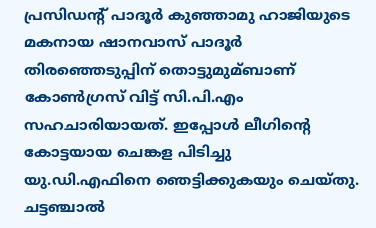പ്രസിഡന്റ് പാദൂര്‍ കുഞ്ഞാമു ഹാജിയുടെ മകനായ ഷാനവാസ് പാദൂര്‍ തിരഞ്ഞെടുപ്പിന് തൊട്ടുമുമ്ബാണ് കോണ്‍ഗ്രസ് വിട്ട് സി.പി.എം സഹചാരിയായത്. ഇപ്പോള്‍ ലീഗിന്റെ കോട്ടയായ ചെങ്കള പിടിച്ചു യു.ഡി.എഫിനെ ഞെട്ടിക്കുകയും ചെയ്തു. ചട്ടഞ്ചാല്‍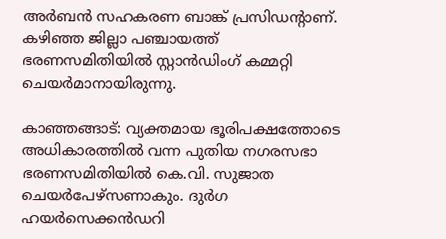അര്‍ബന്‍ സഹകരണ ബാങ്ക് പ്രസിഡന്റാണ്. കഴിഞ്ഞ ജില്ലാ പഞ്ചായത്ത് ഭരണസമിതിയില്‍ സ്റ്റാന്‍‌ഡിംഗ് കമ്മറ്റി ചെയര്‍മാനായിരുന്നു.

കാഞ്ഞങ്ങാട്: വ്യക്തമായ ഭൂരിപക്ഷത്തോടെ അധികാരത്തില്‍ വന്ന പുതിയ നഗരസഭാ ഭരണസമിതിയില്‍ കെ.വി. സുജാത ചെയര്‍പേഴ്‌സണാകും. ദുര്‍ഗ ഹയര്‍സെക്കന്‍ഡറി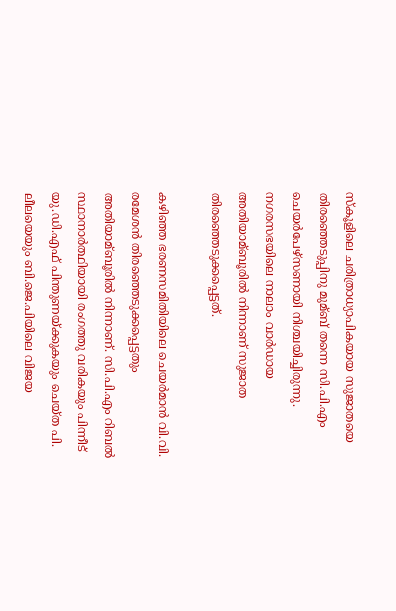സ്‌കൂളിലെ ചരിത്രാധ്യാപികയായ സുജാതയെ തിരഞ്ഞെടുപ്പിനു മുമ്ബ് തന്നെ സി.പി.എം ചെയര്‍പേഴ്‌സണായി നിശ്ചയിച്ചിരുന്നു. നഗരസഭയിലെ നാലാം വാര്‍ഡായ അതിയാമ്ബൂരില്‍ നിന്നാണ് സുജാത തിരഞ്ഞെടുക്കപ്പെട്ടത്.

കഴിഞ്ഞ ഭരണസമിതിയിലെ ചെയര്‍മാന്‍ വി.വി. രമേശന്‍ തിരഞ്ഞെടുക്കപ്പെട്ടതും അതിയാമ്ബൂരില്‍ നിന്നാണ്. സി.പി.എം റിബല്‍ സ്ഥാനാര്‍ത്ഥിയായി രംഗത്തു വരികയും പിന്നീട് യു.ഡി.എഫ് പിന്തുണയ്ക്കുകയും ചെയ്ത പി. ലീലയെയും ബി.ജെ.പിയിലെ വിജയ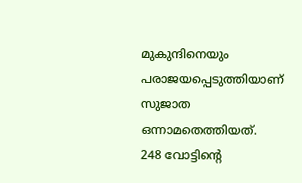മുകുന്ദിനെയും പരാജയപ്പെടുത്തിയാണ് സുജാത ഒന്നാമതെത്തിയത്.
248 വോട്ടിന്റെ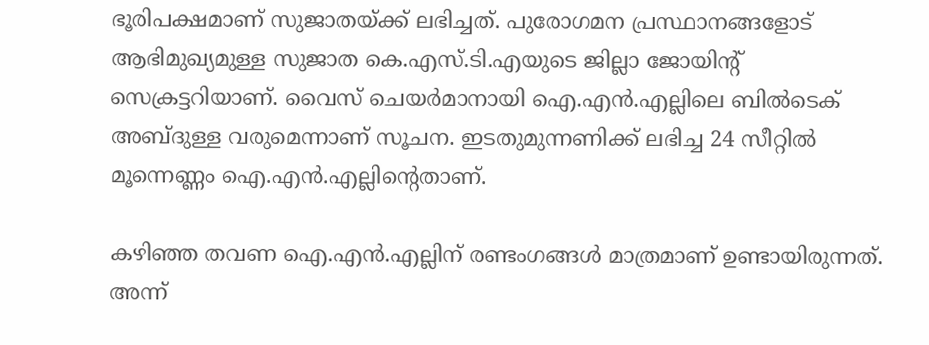ഭൂരിപക്ഷമാണ് സുജാതയ്ക്ക് ലഭിച്ചത്. പുരോഗമന പ്രസ്ഥാനങ്ങളോട് ആഭിമുഖ്യമുള്ള സുജാത കെ.എസ്.ടി.എയുടെ ജില്ലാ ജോയിന്റ് സെക്രട്ടറിയാണ്. വൈസ് ചെയര്‍മാനായി ഐ.എന്‍.എല്ലിലെ ബില്‍ടെക് അബ്ദുള്ള വരുമെന്നാണ് സൂചന. ഇടതുമുന്നണിക്ക് ലഭിച്ച 24 സീറ്റില്‍ മൂന്നെണ്ണം ഐ.എന്‍.എല്ലിന്റെതാണ്.

കഴിഞ്ഞ തവണ ഐ.എന്‍.എല്ലിന് രണ്ടംഗങ്ങള്‍ മാത്രമാണ് ഉണ്ടായിരുന്നത്. അന്ന്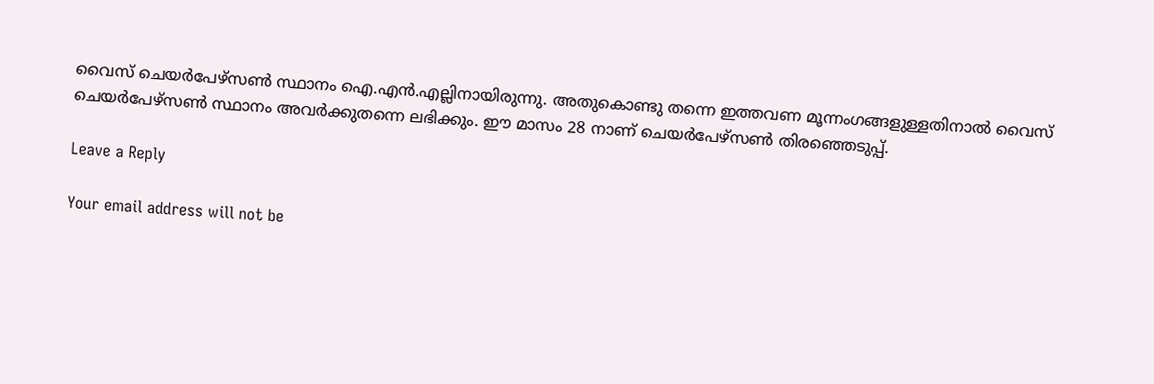വൈസ് ചെയര്‍പേഴ്‌സണ്‍ സ്ഥാനം ഐ.എന്‍.എല്ലിനായിരുന്നു. അതുകൊണ്ടു തന്നെ ഇത്തവണ മൂന്നംഗങ്ങളുള്ളതിനാല്‍ വൈസ് ചെയര്‍പേഴ്‌സണ്‍ സ്ഥാനം അവര്‍ക്കുതന്നെ ലഭിക്കും. ഈ മാസം 28 നാണ് ചെയര്‍പേഴ്‌സണ്‍ തിരഞ്ഞെടുപ്പ്.

Leave a Reply

Your email address will not be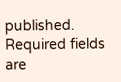published. Required fields are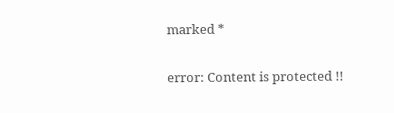marked *

error: Content is protected !!